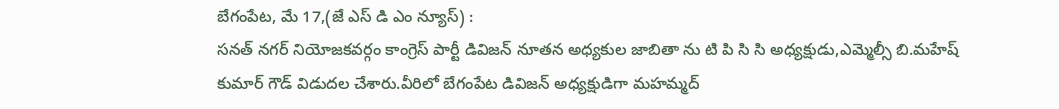బేగంపేట, మే 17,(జే ఎస్ డి ఎం న్యూస్) :
సనత్ నగర్ నియోజకవర్గం కాంగ్రెస్ పార్టీ డివిజన్ నూతన అధ్యకుల జాబితా ను టి పి సి సి అధ్యక్షుడు,ఎమ్మెల్సీ బి.మహేష్ కుమార్ గౌడ్ విడుదల చేశారు.వీరిలో బేగంపేట డివిజన్ అధ్యక్షుడిగా మహమ్మద్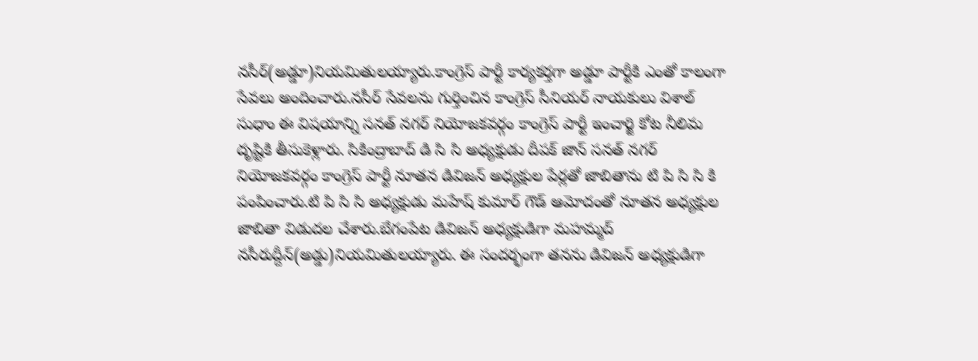నసీర్(అడ్డూ)నియమితులయ్యారు.కాంగ్రెస్ పార్టీ కార్యకర్తగా అడ్డూ పార్టీకి ఎంతో కాలంగా సేవలు అందించారు.నసీర్ సేవలను గుర్తించిన కాంగ్రెస్ సీనియర్ నాయకులు విశాల్ సుధాం ఈ విషయాన్ని సనత్ నగర్ నియోజకవర్గం కాంగ్రెస్ పార్టీ ఇంచార్జి కోట నీలిమ దృష్టికి తీసుకెళ్లారు. సికింద్రాబాద్ డి సి సి అధ్యక్షుడు దీపక్ జాన్ సనత్ నగర్ నియోజకవర్గం కాంగ్రెస్ పార్టీ నూతన డివిజన్ అధ్యక్షుల పేర్లతో జాబితాను టి పి సి సి కి పంపించారు.టి పి సి సి అధ్యక్షుడు మహేష్ కుమార్ గౌడ్ ఆమోదంతో నూతన అధ్యక్షుల జాబితా విడుదల చేశారు.బేగంపేట డివిజన్ అధ్యక్షుడిగా మహమ్మద్ నసీరుద్దీన్(అడ్డు)నియమితులయ్యారు. ఈ సందర్భంగా తనను డివిజన్ అధ్యక్షుడిగా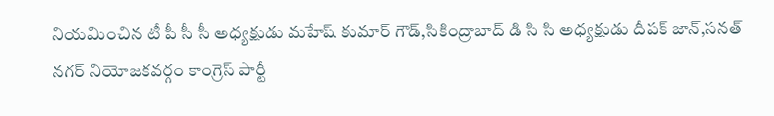నియమించిన టీ పీ సీ సీ అధ్యక్షుడు మహేష్ కుమార్ గౌడ్,సికింద్రాబాద్ డి సి సి అధ్యక్షుడు దీపక్ జాన్,సనత్ నగర్ నియోజకవర్గం కాంగ్రెస్ పార్టీ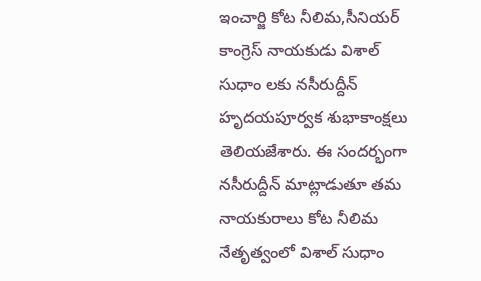ఇంచార్జి కోట నీలిమ,సీనియర్ కాంగ్రెస్ నాయకుడు విశాల్ సుధాం లకు నసీరుద్దీన్ హృదయపూర్వక శుభాకాంక్షలు తెలియజేశారు. ఈ సందర్భంగా నసీరుద్దీన్ మాట్లాడుతూ తమ నాయకురాలు కోట నీలిమ నేతృత్వంలో విశాల్ సుధాం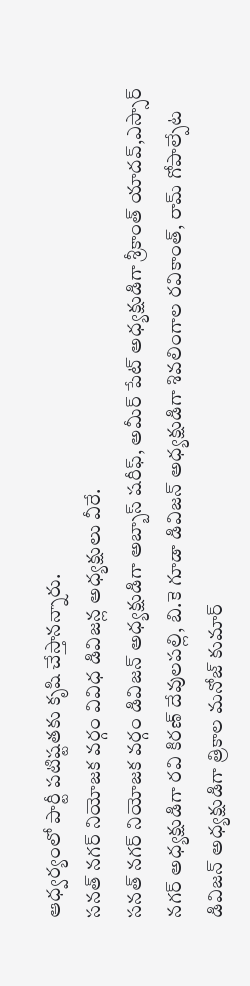ఆధ్వర్యంలో పార్టీ పటిష్టతకు కృషి చేస్తానన్నారు.
సనత్ నగర్ నియోజక వర్గం వివిధ డివిజన్ల అధ్యక్షులు వీరే.
సనత్ నగర్ నియోజక వర్గం డివిజన్ అధ్యక్షుడిగా అబ్బాస్ షరీఫ్, అమీర్ పేట్ అధ్యక్షుడిగా శ్రీకాంత్ యాదవ్,ఎస్సార్ నగర్ అధ్యక్షుడిగా రవి కిరణ్ దేవులపల్లి, బి.కె గూడా డివిజన్ అధ్యక్షుడిగా శివలింగాల రవికాంత్, రామ్ గోపాల్పేట డివిజన్ అధ్యక్షుడిగా త్రికాల మనోజ్ కుమార్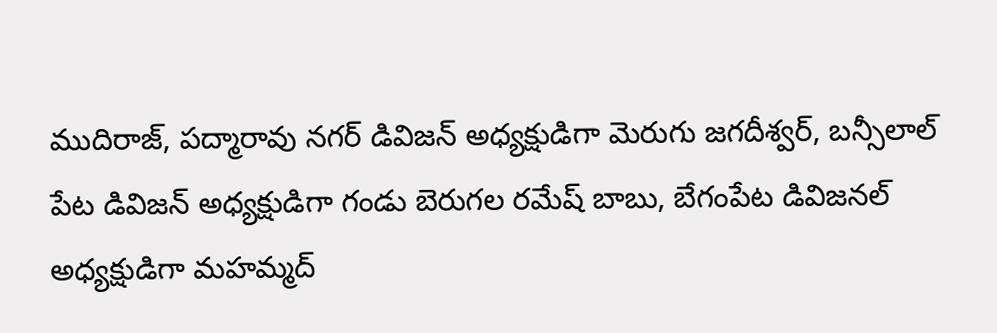ముదిరాజ్, పద్మారావు నగర్ డివిజన్ అధ్యక్షుడిగా మెరుగు జగదీశ్వర్, బన్సీలాల్ పేట డివిజన్ అధ్యక్షుడిగా గండు బెరుగల రమేష్ బాబు, బేగంపేట డివిజనల్ అధ్యక్షుడిగా మహమ్మద్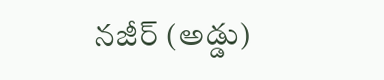నజీర్ (అడ్డు)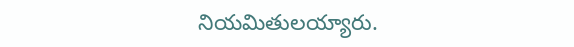నియమితులయ్యారు.